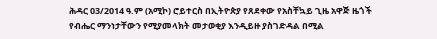ሕዳር 03/2014 ዓ.ም (አሚኮ) ሮይተርስ በኢትዮጵያ የጸደቀው የአስቸኳይ ጊዜ አዋጅ ዜጎች የብሔር ማንነታቸውን የሚያመላክት መታወቂያ እንዲይዙ ያስገድዳል በሚል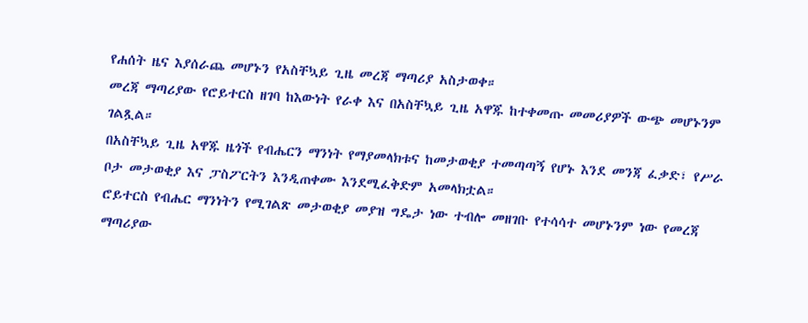የሐሰት ዜና እያሰራጨ መሆኑን የአስቸኳይ ጊዜ መረጃ ማጣሪያ አስታወቀ።
መረጃ ማጣሪያው የሮይተርስ ዘገባ ከእውነት የራቀ እና በአስቸኳይ ጊዜ አዋጁ ከተቀመጡ መመሪያዎች ውጭ መሆኑንም ገልጿል።
በአስቸኳይ ጊዜ አዋጁ ዜጎች የብሔርን ማንነት የማያመላክቱና ከመታወቂያ ተመጣጣኝ የሆኑ እንደ መንጃ ፈቃድ፣ የሥራ ቦታ መታወቂያ እና ፓስፖርትን እንዲጠቀሙ እንደሚፈቅድም አመላክቷል።
ሮይተርስ የብሔር ማንነትን የሚገልጽ መታወቂያ መያዝ ግዴታ ነው ተብሎ መዘገቡ የተሳሳተ መሆኑንም ነው የመረጃ ማጣሪያው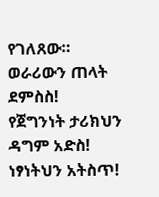የገለጸው።
ወራሪውን ጠላት ደምስስ!
የጀግንነት ታሪክህን ዳግም አድስ!
ነፃነትህን አትስጥ!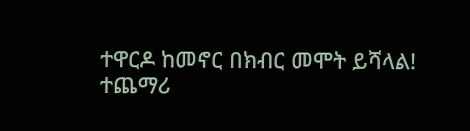ተዋርዶ ከመኖር በክብር መሞት ይሻላል!
ተጨማሪ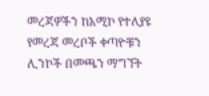መረጃዎችን ከአሚኮ የተለያዩ የመረጃ መረቦች ቀጣዮቹን ሊንኮች በመጫን ማግኘት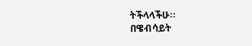ትችላላችሁ፡፡
በዌብሳይት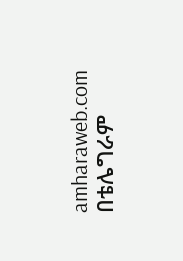amharaweb.com
በቴሌግራም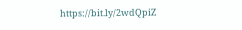https://bit.ly/2wdQpiZ